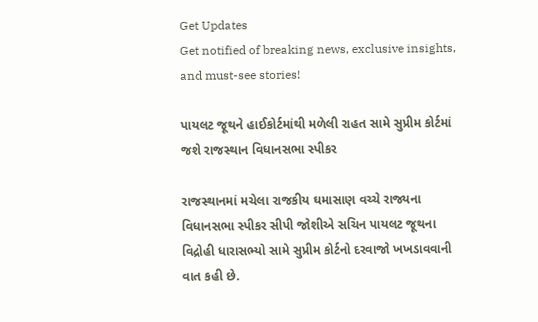Get Updates
Get notified of breaking news, exclusive insights, and must-see stories!

પાયલટ જૂથને હાઈકોર્ટમાંથી મળેલી રાહત સામે સુપ્રીમ કોર્ટમાં જશે રાજસ્થાન વિધાનસભા સ્પીકર

રાજસ્થાનમાં મચેલા રાજકીય ઘમાસાણ વચ્ચે રાજ્યના વિધાનસભા સ્પીકર સીપી જોશીએ સચિન પાયલટ જૂથના વિદ્રોહી ધારાસભ્યો સામે સુપ્રીમ કોર્ટનો દરવાજો ખખડાવવાની વાત કહી છે.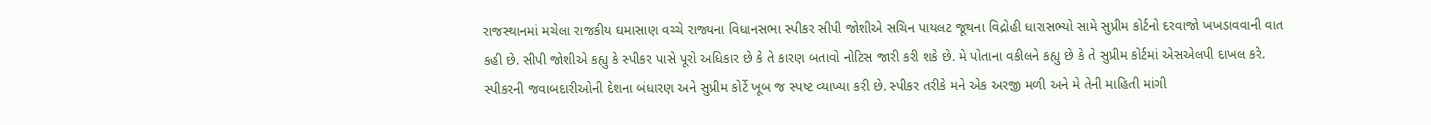રાજસ્થાનમાં મચેલા રાજકીય ઘમાસાણ વચ્ચે રાજ્યના વિધાનસભા સ્પીકર સીપી જોશીએ સચિન પાયલટ જૂથના વિદ્રોહી ધારાસભ્યો સામે સુપ્રીમ કોર્ટનો દરવાજો ખખડાવવાની વાત કહી છે. સીપી જોશીએ કહ્યુ કે સ્પીકર પાસે પૂરો અધિકાર છે કે તે કારણ બતાવો નોટિસ જારી કરી શકે છે. મે પોતાના વકીલને કહ્યુ છે કે તે સુપ્રીમ કોર્ટમાં એસએલપી દાખલ કરે. સ્પીકરની જવાબદારીઓની દેશના બંધારણ અને સુપ્રીમ કોર્ટે ખૂબ જ સ્પષ્ટ વ્યાખ્યા કરી છે. સ્પીકર તરીકે મને એક અરજી મળી અને મે તેની માહિતી માંગી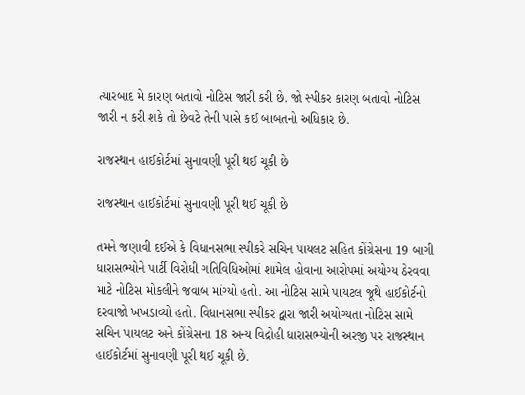ત્યારબાદ મે કારણ બતાવો નોટિસ જારી કરી છે. જો સ્પીકર કારણ બતાવો નોટિસ જારી ન કરી શકે તો છેવટે તેની પાસે કઈ બાબતનો અધિકાર છે.

રાજસ્થાન હાઈકોર્ટમાં સુનાવણી પૂરી થઈ ચૂકી છે

રાજસ્થાન હાઈકોર્ટમાં સુનાવણી પૂરી થઈ ચૂકી છે

તમને જણાવી દઈએ કે વિધાનસભા સ્પીકરે સચિન પાયલટ સહિત કોંગ્રેસના 19 બાગી ધારાસભ્યોને પાર્ટી વિરોધી ગતિવિધિઓમાં શામેલ હોવાના આરોપમાં અયોગ્ય ઠેરવવા માટે નોટિસ મોકલીને જવાબ માંગ્યો હતો. આ નોટિસ સામે પાયટલ જૂથે હાઈકોર્ટનો દરવાજો ખખડાવ્યો હતો. વિધાનસભા સ્પીકર દ્વારા જારી અયોગ્યતા નોટિસ સામે સચિન પાયલટ અને કોંગ્રેસના 18 અન્ય વિદ્રોહી ધારાસભ્યોની અરજી પર રાજસ્થાન હાઈકોર્ટમાં સુનાવણી પૂરી થઈ ચૂકી છે.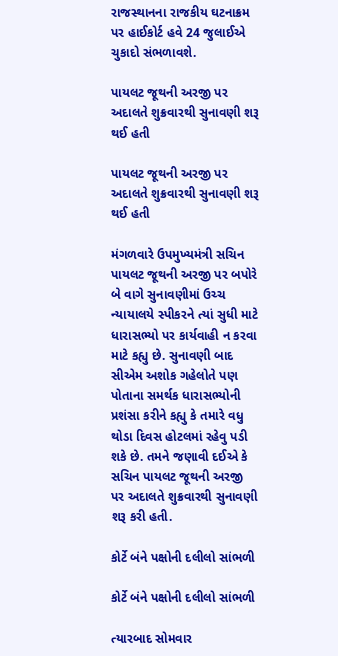રાજસ્થાનના રાજકીય ઘટનાક્રમ પર હાઈકોર્ટ હવે 24 જુલાઈએ ચુકાદો સંભળાવશે.

પાયલટ જૂથની અરજી પર અદાલતે શુક્રવારથી સુનાવણી શરૂ થઈ હતી

પાયલટ જૂથની અરજી પર અદાલતે શુક્રવારથી સુનાવણી શરૂ થઈ હતી

મંગળવારે ઉપમુખ્યમંત્રી સચિન પાયલટ જૂથની અરજી પર બપોરે બે વાગે સુનાવણીમાં ઉચ્ચ ન્યાયાલયે સ્પીકરને ત્યાં સુધી માટે ધારાસભ્યો પર કાર્યવાહી ન કરવા માટે કહ્યુ છે. સુનાવણી બાદ સીએમ અશોક ગહેલોતે પણ પોતાના સમર્થક ધારાસભ્યોની પ્રશંસા કરીને કહ્યુ કે તમારે વધુ થોડા દિવસ હોટલમાં રહેવુ પડી શકે છે. તમને જણાવી દઈએ કે સચિન પાયલટ જૂથની અરજી પર અદાલતે શુક્રવારથી સુનાવણી શરૂ કરી હતી.

કોર્ટે બંને પક્ષોની દલીલો સાંભળી

કોર્ટે બંને પક્ષોની દલીલો સાંભળી

ત્યારબાદ સોમવાર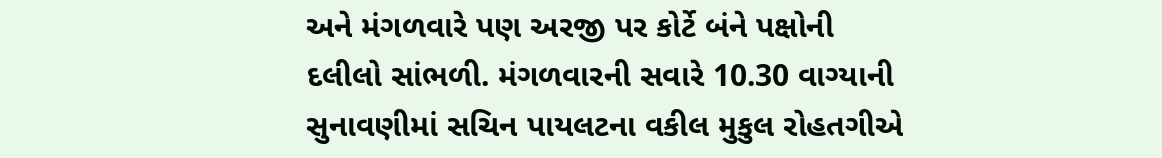અને મંગળવારે પણ અરજી પર કોર્ટે બંને પક્ષોની દલીલો સાંભળી. મંગળવારની સવારે 10.30 વાગ્યાની સુનાવણીમાં સચિન પાયલટના વકીલ મુકુલ રોહતગીએ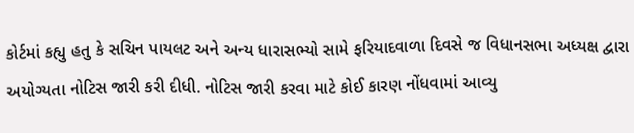કોર્ટમાં કહ્યુ હતુ કે સચિન પાયલટ અને અન્ય ધારાસભ્યો સામે ફરિયાદવાળા દિવસે જ વિધાનસભા અધ્યક્ષ દ્વારા અયોગ્યતા નોટિસ જારી કરી દીધી. નોટિસ જારી કરવા માટે કોઈ કારણ નોંધવામાં આવ્યુ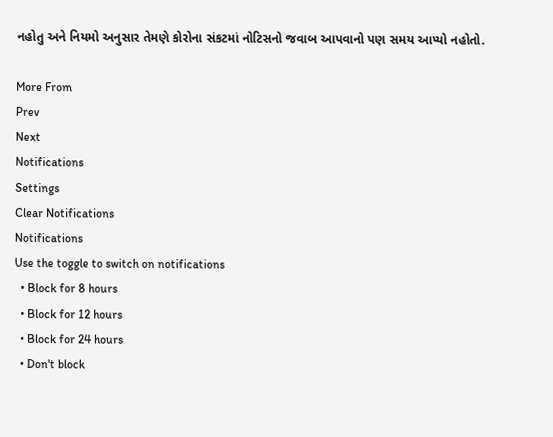નહોતુ અને નિયમો અનુસાર તેમણે કોરોના સંકટમાં નોટિસનો જવાબ આપવાનો પણ સમય આપ્યો નહોતો.

More From
Prev
Next
Notifications
Settings
Clear Notifications
Notifications
Use the toggle to switch on notifications
  • Block for 8 hours
  • Block for 12 hours
  • Block for 24 hours
  • Don't block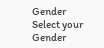Gender
Select your Gender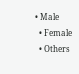• Male
  • Female
  • Others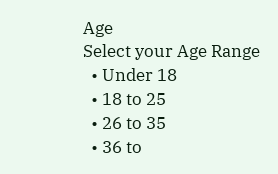Age
Select your Age Range
  • Under 18
  • 18 to 25
  • 26 to 35
  • 36 to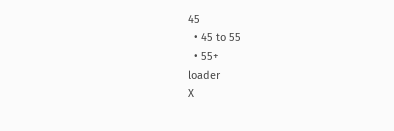45
  • 45 to 55
  • 55+
loader
X